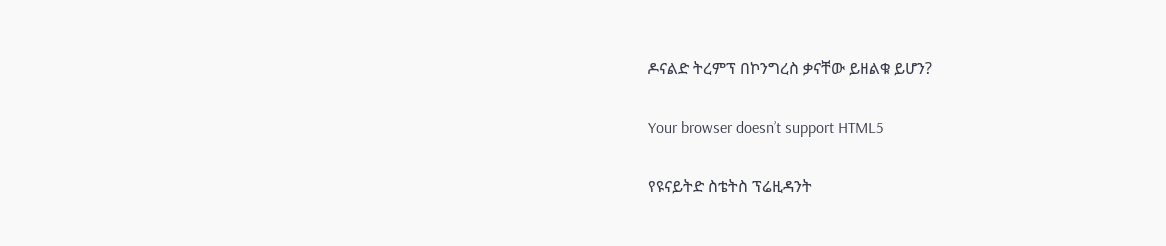ዶናልድ ትረምፕ በኮንግረስ ቃናቸው ይዘልቁ ይሆን?

Your browser doesn’t support HTML5

የዩናይትድ ስቴትስ ፕሬዚዳንት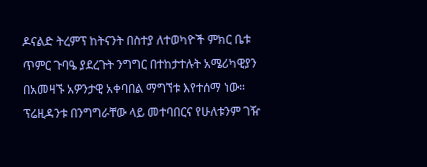ዶናልድ ትረምፕ ከትናንት በስተያ ለተወካዮች ምክር ቤቱ ጥምር ጉባዔ ያደረጉት ንግግር በተከታተሉት አሜሪካዊያን በአመዛኙ አዎንታዊ አቀባበል ማግኘቱ እየተሰማ ነው። ፕሬዚዳንቱ በንግግራቸው ላይ መተባበርና የሁለቱንም ገዥ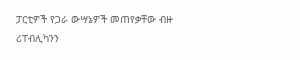ፓርቲዎች የጋራ ውሣኔዎች መጠየቃቸው ብዙ ሪፐብሊካንን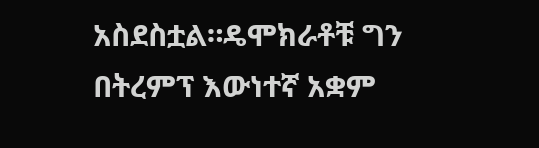አስደስቷል።ዴሞክራቶቹ ግን በትረምፕ እውነተኛ አቋም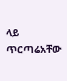ላይ ጥርጣሬአቸው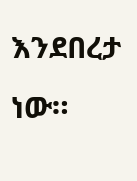እንደበረታ ነው።